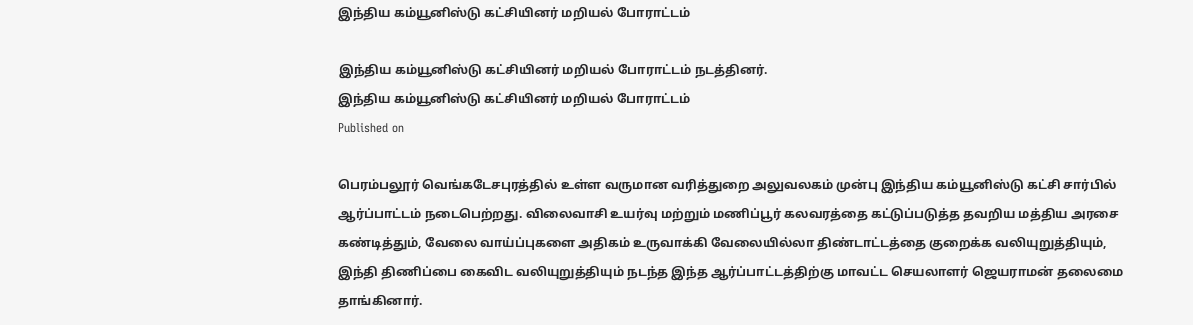இந்திய கம்யூனிஸ்டு கட்சியினர் மறியல் போராட்டம்

இந்திய கம்யூனிஸ்டு கட்சியினர் மறியல் போராட்டம் நடத்தினர்.
இந்திய கம்யூனிஸ்டு கட்சியினர் மறியல் போராட்டம்
Published on

பெரம்பலூர் வெங்கடேசபுரத்தில் உள்ள வருமான வரித்துறை அலுவலகம் முன்பு இந்திய கம்யூனிஸ்டு கட்சி சார்பில் ஆர்ப்பாட்டம் நடைபெற்றது. விலைவாசி உயர்வு மற்றும் மணிப்பூர் கலவரத்தை கட்டுப்படுத்த தவறிய மத்திய அரசை கண்டித்தும், வேலை வாய்ப்புகளை அதிகம் உருவாக்கி வேலையில்லா திண்டாட்டத்தை குறைக்க வலியுறுத்தியும், இந்தி திணிப்பை கைவிட வலியுறுத்தியும் நடந்த இந்த ஆர்ப்பாட்டத்திற்கு மாவட்ட செயலாளர் ஜெயராமன் தலைமை தாங்கினார்.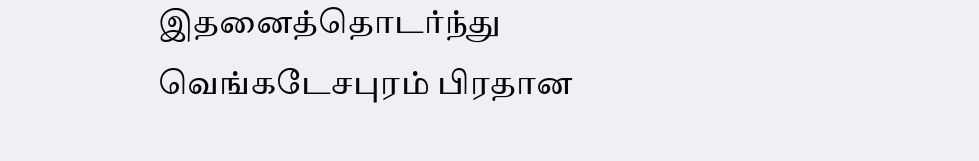இதனைத்தொடர்ந்து வெங்கடேசபுரம் பிரதான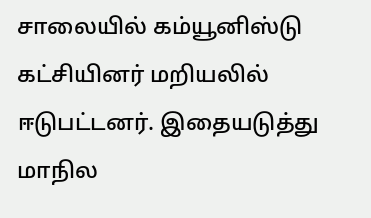சாலையில் கம்யூனிஸ்டு கட்சியினர் மறியலில் ஈடுபட்டனர். இதையடுத்து மாநில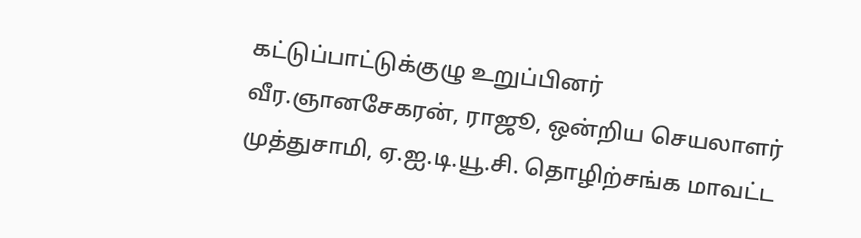கட்டுப்பாட்டுக்குழு உறுப்பினர் வீர.ஞானசேகரன், ராஜூ, ஒன்றிய செயலாளர் முத்துசாமி, ஏ.ஐ.டி.யூ.சி. தொழிற்சங்க மாவட்ட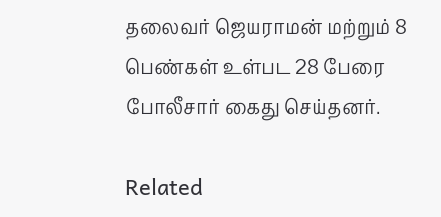தலைவர் ஜெயராமன் மற்றும் 8 பெண்கள் உள்பட 28 பேரை போலீசார் கைது செய்தனர்.

Related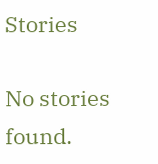Stories

No stories found.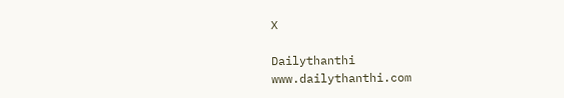X

Dailythanthi
www.dailythanthi.com